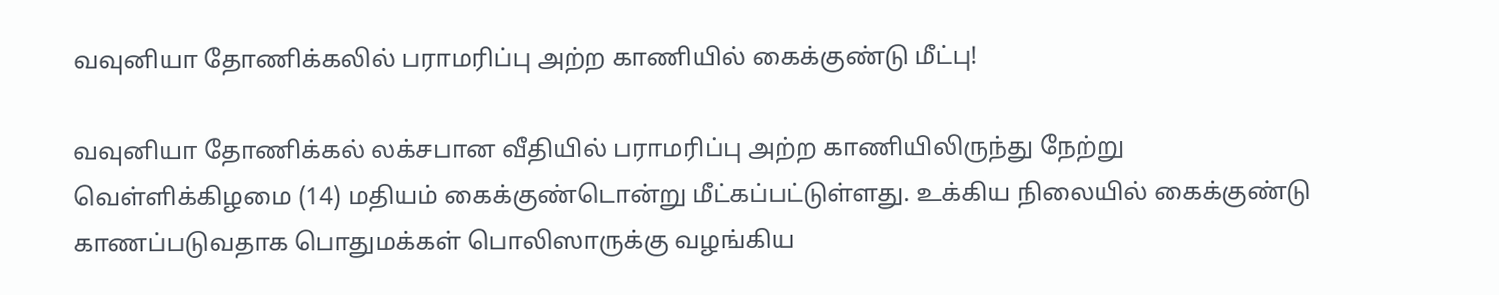வவுனியா தோணிக்கலில் பராமரிப்பு அற்ற காணியில் கைக்குண்டு மீட்பு!

வவுனியா தோணிக்கல் லக்சபான வீதியில் பராமரிப்பு அற்ற காணியிலிருந்து நேற்று வெள்ளிக்கிழமை (14) மதியம் கைக்குண்டொன்று மீட்கப்பட்டுள்ளது. உக்கிய நிலையில் கைக்குண்டு காணப்படுவதாக பொதுமக்கள் பொலிஸாருக்கு வழங்கிய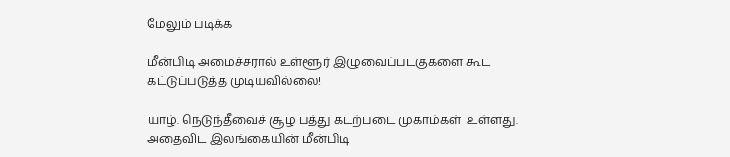மேலும் படிக்க

மீன்பிடி அமைச்சரால் உள்ளூர் இழுவைப்படகுகளை கூட கட்டுப்படுத்த முடியவில்லை!

யாழ். நெடுந்தீவைச் சூழ பத்து கடற்படை முகாம்கள்  உள்ளது. அதைவிட இலங்கையின் மீன்பிடி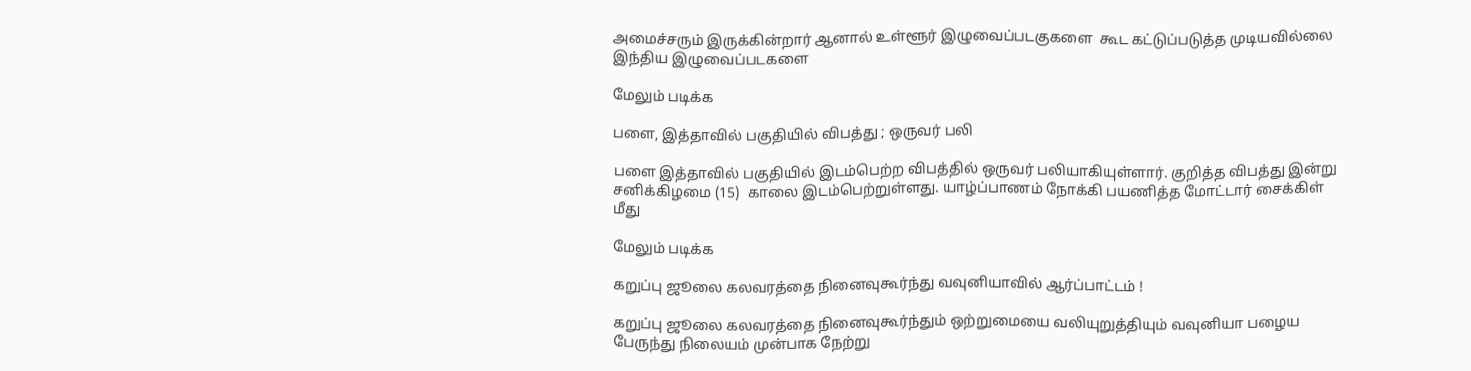அமைச்சரும் இருக்கின்றார் ஆனால் உள்ளூர் இழுவைப்படகுகளை  கூட கட்டுப்படுத்த முடியவில்லை இந்திய இழுவைப்படகளை

மேலும் படிக்க

பளை, இத்தாவில் பகுதியில் விபத்து ; ஒருவர் பலி

பளை இத்தாவில் பகுதியில் இடம்பெற்ற விபத்தில் ஒருவர் பலியாகியுள்ளார். குறித்த விபத்து இன்று சனிக்கிழமை (15)  காலை இடம்பெற்றுள்ளது. யாழ்ப்பாணம் நோக்கி பயணித்த மோட்டார் சைக்கிள் மீது

மேலும் படிக்க

கறுப்பு ஜூலை கலவரத்தை நினைவுகூர்ந்து வவுனியாவில் ஆர்ப்பாட்டம் !

கறுப்பு ஜூலை கலவரத்தை நினைவுகூர்ந்தும் ஒற்றுமையை வலியுறுத்தியும் வவுனியா பழைய பேருந்து நிலையம் முன்பாக நேற்று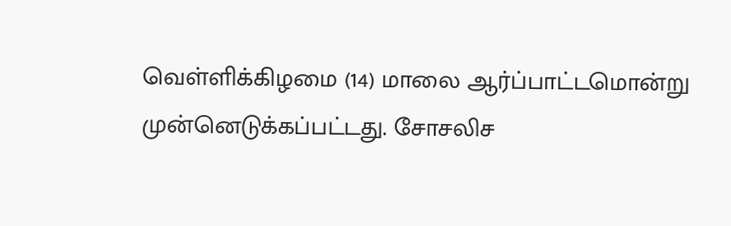வெள்ளிக்கிழமை (14) மாலை ஆர்ப்பாட்டமொன்று முன்னெடுக்கப்பட்டது. சோசலிச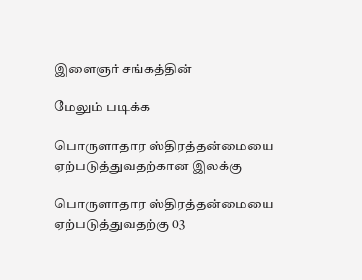இளைஞர் சங்கத்தின்

மேலும் படிக்க

பொருளாதார ஸ்திரத்தன்மையை ஏற்படுத்துவதற்கான இலக்கு

பொருளாதார ஸ்திரத்தன்மையை ஏற்படுத்துவதற்கு 03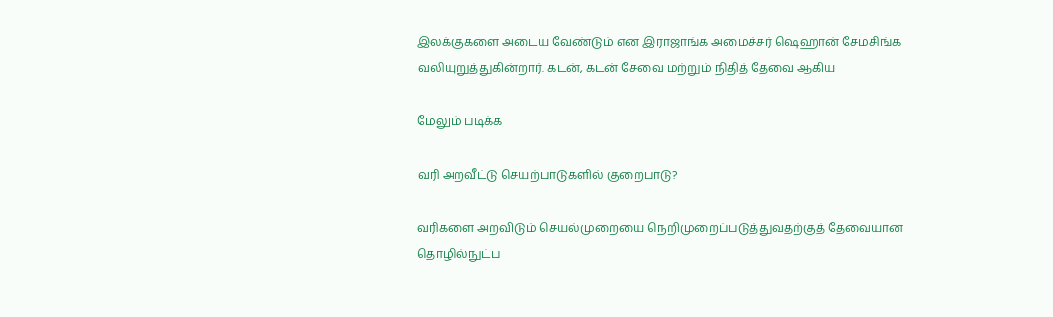இலக்குகளை அடைய வேண்டும் என இராஜாங்க அமைச்சர் ஷெஹான் சேமசிங்க வலியுறுத்துகின்றார். கடன், கடன் சேவை மற்றும் நிதித் தேவை ஆகிய

மேலும் படிக்க

வரி அறவீட்டு செயற்பாடுகளில் குறைபாடு?

வரிகளை அறவிடும் செயல்முறையை நெறிமுறைப்படுத்துவதற்குத் தேவையான தொழில்நுட்ப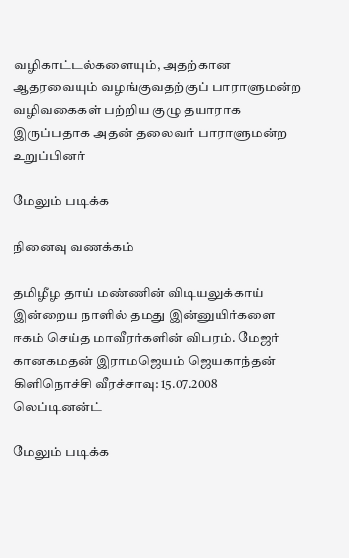வழிகாட்டல்களையும், அதற்கான ஆதரவையும் வழங்குவதற்குப் பாராளுமன்ற வழிவகைகள் பற்றிய குழு தயாராக இருப்பதாக அதன் தலைவர் பாராளுமன்ற உறுப்பினர்

மேலும் படிக்க

நினைவு வணக்கம்

தமிழீழ தாய் மண்ணின் விடியலுக்காய் இன்றைய நாளில் தமது இன்னுயிர்களை ஈகம் செய்த மாவீரர்களின் விபரம். மேஜர் கானகமதன் இராமஜெயம் ஜெயகாந்தன் கிளிநொச்சி வீரச்சாவு: 15.07.2008 லெப்டினன்ட்

மேலும் படிக்க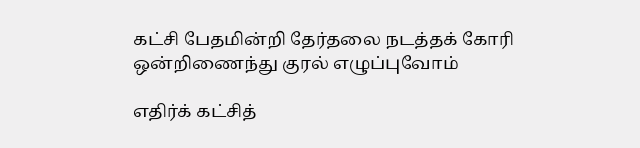கட்சி பேதமின்றி தேர்தலை நடத்தக் கோரி ஒன்றிணைந்து குரல் எழுப்புவோம்

எதிர்க் கட்சித்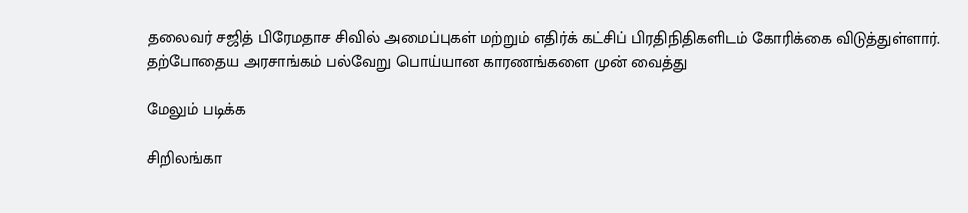தலைவர் சஜித் பிரேமதாச சிவில் அமைப்புகள் மற்றும் எதிர்க் கட்சிப் பிரதிநிதிகளிடம் கோரிக்கை விடுத்துள்ளார். தற்போதைய அரசாங்கம் பல்வேறு பொய்யான காரணங்களை முன் வைத்து

மேலும் படிக்க

சிறிலங்கா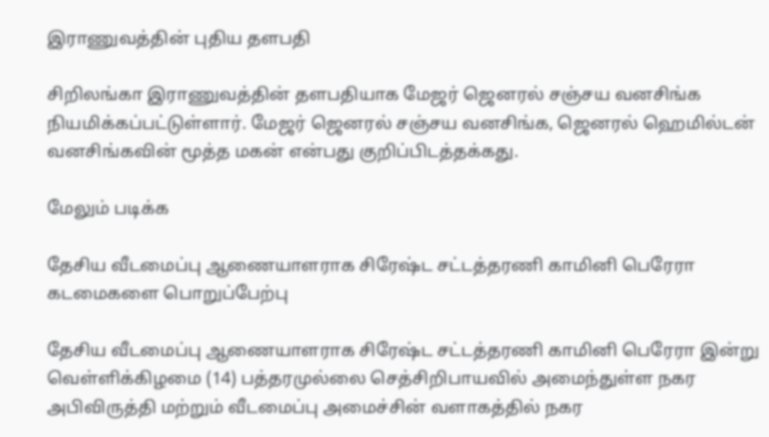இராணுவத்தின் புதிய தளபதி

சிறிலங்கா இராணுவத்தின் தளபதியாக மேஜர் ஜெனரல் சஞ்சய வனசிங்க நியமிக்கப்பட்டுள்ளார். மேஜர் ஜெனரல் சஞ்சய வனசிங்க, ஜெனரல் ஹெமில்டன் வனசிங்கவின் மூத்த மகன் என்பது குறிப்பிடத்தக்கது.

மேலும் படிக்க

தேசிய வீடமைப்பு ஆணையாளராக சிரேஷ்ட சட்டத்தரணி காமினி பெரேரா கடமைகளை பொறுப்பேற்பு

தேசிய வீடமைப்பு ஆணையாளராக சிரேஷ்ட சட்டத்தரணி காமினி பெரேரா இன்று வெள்ளிக்கிழமை (14) பத்தரமுல்லை செத்சிறிபாயவில் அமைந்துள்ள நகர அபிவிருத்தி மற்றும் வீடமைப்பு அமைச்சின் வளாகத்தில் நகர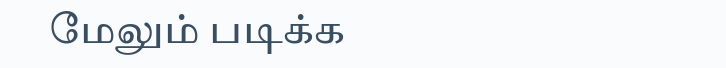மேலும் படிக்க